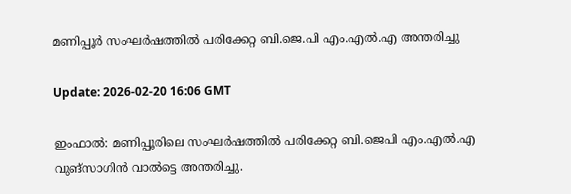മണിപ്പൂര്‍ സംഘര്‍ഷത്തില്‍ പരിക്കേറ്റ ബി.ജെ.പി എം.എല്‍.എ അന്തരിച്ചു

Update: 2026-02-20 16:06 GMT

ഇംഫാല്‍: മണിപ്പൂരിലെ സംഘര്‍ഷത്തില്‍ പരിക്കേറ്റ ബി.ജെപി എം.എല്‍.എ വുങ്സാഗിന്‍ വാല്‍ട്ടെ അന്തരിച്ചു.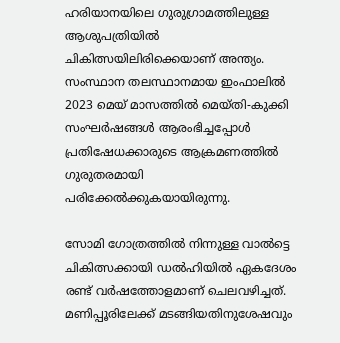ഹരിയാനയിലെ ഗുരുഗ്രാമത്തിലുള്ള ആശുപത്രിയില്‍ ചികിത്സയിലിരിക്കെയാണ് അന്ത്യം. സംസ്ഥാന തലസ്ഥാനമായ ഇംഫാലില്‍ 2023 മെയ് മാസത്തില്‍ മെയ്തി-കുക്കി സംഘര്‍ഷങ്ങള്‍ ആരംഭിച്ചപ്പോള്‍ പ്രതിഷേധക്കാരുടെ ആക്രമണത്തില്‍ ഗുരുതരമായി പരിക്കേല്‍ക്കുകയായിരുന്നു.

സോമി ഗോത്രത്തില്‍ നിന്നുള്ള വാല്‍ട്ടെ ചികിത്സക്കായി ഡല്‍ഹിയില്‍ ഏകദേശം രണ്ട് വര്‍ഷത്തോളമാണ് ചെലവഴിച്ചത്. മണിപ്പൂരിലേക്ക് മടങ്ങിയതിനുശേഷവും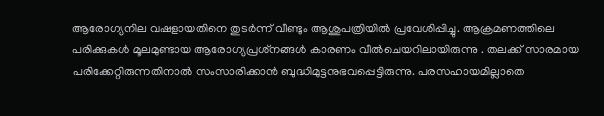ആരോഗ്യനില വഷളായതിനെ തുടര്‍ന്ന് വീണ്ടും ആശുപത്രിയില്‍ പ്രവേശിപ്പിച്ചു. ആക്രമണത്തിലെ പരിക്കുകള്‍ മൂലമുണ്ടായ ആരോഗ്യപ്രശ്‌നങ്ങള്‍ കാരണം വീല്‍ചെയറിലായിരുന്നു . തലക്ക് സാരമായ പരിക്കേറ്റിരുന്നതിനാല്‍ സംസാരിക്കാന്‍ ബുദ്ധിമുട്ടനുഭവപ്പെട്ടിരുന്നു. പരസഹായമില്ലാതെ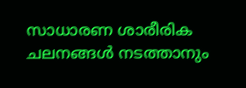സാധാരണ ശാരീരിക ചലനങ്ങള്‍ നടത്താനും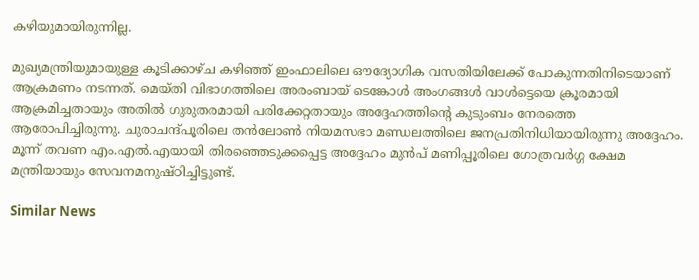കഴിയുമായിരുന്നില്ല.

മുഖ്യമന്ത്രിയുമായുള്ള കൂടിക്കാഴ്ച കഴിഞ്ഞ് ഇംഫാലിലെ ഔദ്യോഗിക വസതിയിലേക്ക് പോകുന്നതിനിടെയാണ് ആക്രമണം നടന്നത്. മെയ്തി വിഭാഗത്തിലെ അരംബായ് ടെങ്കോള്‍ അംഗങ്ങള്‍ വാള്‍ട്ടെയെ ക്രൂരമായി ആക്രമിച്ചതായും അതില്‍ ഗുരുതരമായി പരിക്കേറ്റതായും അദ്ദേഹത്തിന്റെ കുടുംബം നേരത്തെ ആരോപിച്ചിരുന്നു. ചുരാചന്ദ്പൂരിലെ തന്‍ലോണ്‍ നിയമസഭാ മണ്ഡലത്തിലെ ജനപ്രതിനിധിയായിരുന്നു അദ്ദേഹം. മൂന്ന് തവണ എം.എല്‍.എയായി തിരഞ്ഞെടുക്കപ്പെട്ട അദ്ദേഹം മുന്‍പ് മണിപ്പൂരിലെ ഗോത്രവര്‍ഗ്ഗ ക്ഷേമ മന്ത്രിയായും സേവനമനുഷ്ഠിച്ചിട്ടുണ്ട്.

Similar News